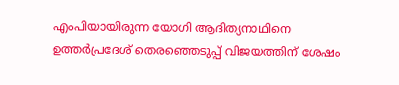എംപിയായിരുന്ന യോഗി ആദിത്യനാഥിനെ ഉത്തര്‍പ്രദേശ് തെരഞ്ഞെടുപ്പ് വിജയത്തിന് ശേഷം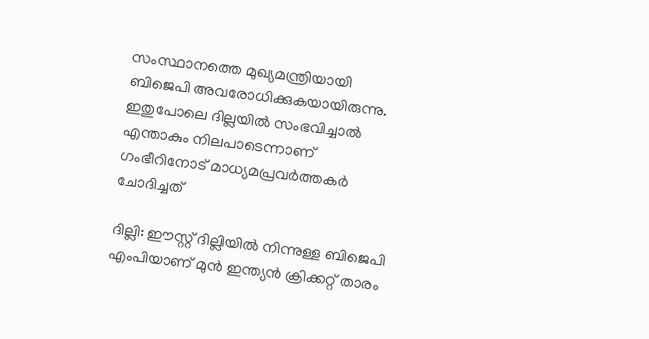സംസ്ഥാനത്തെ മുഖ്യമന്ത്രിയായി ബിജെപി അവരോധിക്കുകയായിരുന്നു. ഇതുപോലെ ദില്ലയില്‍ സംഭവിച്ചാല്‍ എന്താകും നിലപാടെന്നാണ് ഗംഭീറിനോട് മാധ്യമപ്രവര്‍ത്തകര്‍ ചോദിച്ചത്

ദില്ലി: ഈസ്റ്റ് ദില്ലിയില്‍ നിന്നുള്ള ബിജെപി എംപിയാണ് മുന്‍ ഇന്ത്യന്‍ ക്രിക്കറ്റ് താരം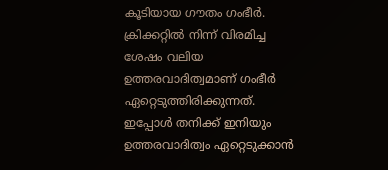കൂടിയായ ഗൗതം ഗംഭീര്‍. ക്രിക്കറ്റില്‍ നിന്ന് വിരമിച്ച ശേഷം വലിയ ഉത്തരവാദിത്വമാണ് ഗംഭീര്‍ ഏറ്റെടുത്തിരിക്കുന്നത്. ഇപ്പോള്‍ തനിക്ക് ഇനിയും ഉത്തരവാദിത്വം ഏറ്റെടുക്കാന്‍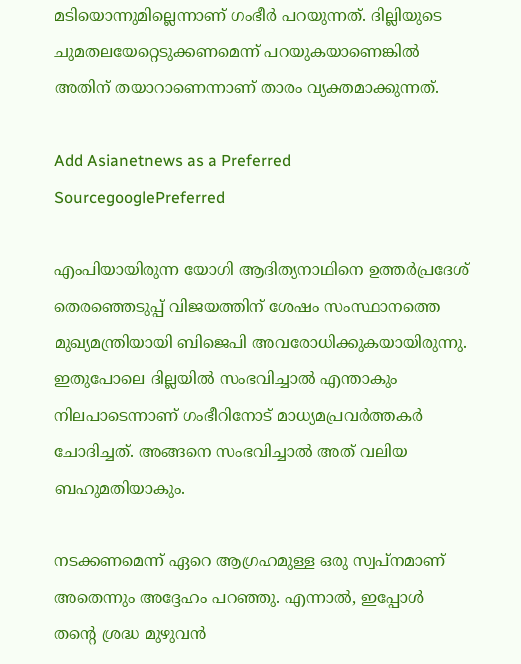മടിയൊന്നുമില്ലെന്നാണ് ഗംഭീര്‍ പറയുന്നത്. ദില്ലിയുടെ ചുമതലയേറ്റെടുക്കണമെന്ന് പറയുകയാണെങ്കില്‍ അതിന് തയാറാണെന്നാണ് താരം വ്യക്തമാക്കുന്നത്.

Add Asianetnews as a Preferred SourcegooglePreferred

എംപിയായിരുന്ന യോഗി ആദിത്യനാഥിനെ ഉത്തര്‍പ്രദേശ് തെരഞ്ഞെടുപ്പ് വിജയത്തിന് ശേഷം സംസ്ഥാനത്തെ മുഖ്യമന്ത്രിയായി ബിജെപി അവരോധിക്കുകയായിരുന്നു. ഇതുപോലെ ദില്ലയില്‍ സംഭവിച്ചാല്‍ എന്താകും നിലപാടെന്നാണ് ഗംഭീറിനോട് മാധ്യമപ്രവര്‍ത്തകര്‍ ചോദിച്ചത്. അങ്ങനെ സംഭവിച്ചാല്‍ അത് വലിയ ബഹുമതിയാകും.

നടക്കണമെന്ന് ഏറെ ആഗ്രഹമുള്ള ഒരു സ്വപ്നമാണ് അതെന്നും അദ്ദേഹം പറഞ്ഞു. എന്നാല്‍, ഇപ്പോള്‍ തന്‍റെ ശ്രദ്ധ മുഴുവന്‍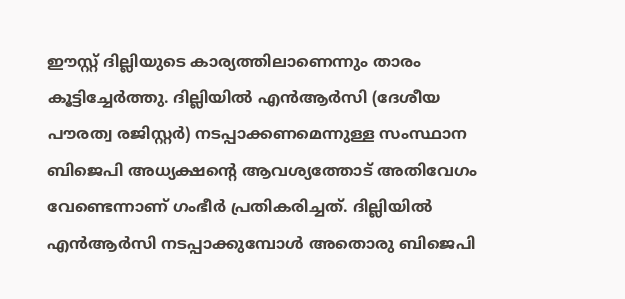ഈസ്റ്റ് ദില്ലിയുടെ കാര്യത്തിലാണെന്നും താരം കൂട്ടിച്ചേര്‍ത്തു. ദില്ലിയില്‍ എന്‍ആര്‍സി (ദേശീയ പൗരത്വ രജിസ്റ്റര്‍) നടപ്പാക്കണമെന്നുള്ള സംസ്ഥാന ബിജെപി അധ്യക്ഷന്‍റെ ആവശ്യത്തോട് അതിവേഗം വേണ്ടെന്നാണ് ഗംഭീര്‍ പ്രതികരിച്ചത്. ദില്ലിയില്‍ എന്‍ആര്‍സി നടപ്പാക്കുമ്പോള്‍ അതൊരു ബിജെപി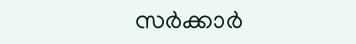സര്‍ക്കാര്‍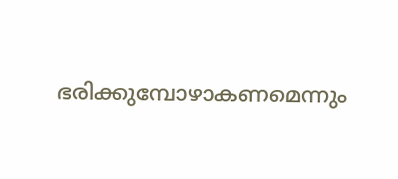ഭരിക്കുമ്പോഴാകണമെന്നും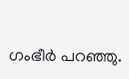ഗംഭീര്‍ പറഞ്ഞു.